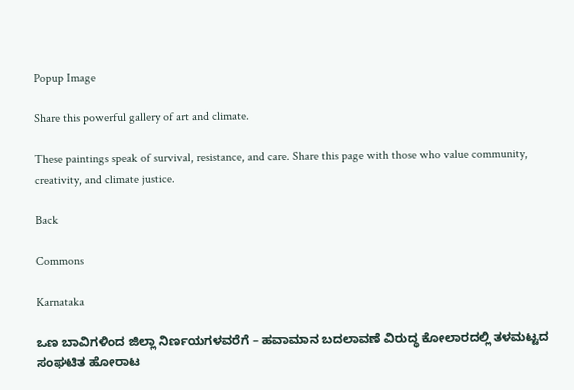Popup Image

Share this powerful gallery of art and climate.

These paintings speak of survival, resistance, and care. Share this page with those who value community, creativity, and climate justice.

Back

Commons

Karnataka

ಒಣ ಬಾವಿಗಳಿಂದ ಜಿಲ್ಲಾ ನಿರ್ಣಯಗಳವರೆಗೆ – ಹವಾಮಾನ ಬದಲಾವಣೆ ವಿರುದ್ಧ ಕೋಲಾರದಲ್ಲಿ ತಳಮಟ್ಟದ ಸಂಘಟಿತ ಹೋರಾಟ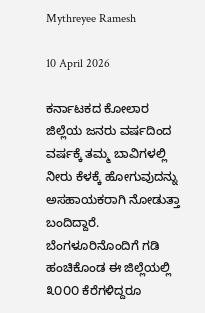Mythreyee Ramesh

10 April 2026

ಕರ್ನಾಟಕದ ಕೋಲಾರ ಜಿಲ್ಲೆಯ ಜನರು ವರ್ಷದಿಂದ ವರ್ಷಕ್ಕೆ ತಮ್ಮ ಬಾವಿಗಳಲ್ಲಿ ನೀರು ಕೆಳಕ್ಕೆ ಹೋಗುವುದನ್ನು ಅಸಹಾಯಕರಾಗಿ ನೋಡುತ್ತಾ ಬಂದಿದ್ದಾರೆ. ಬೆಂಗಳೂರಿನೊಂದಿಗೆ ಗಡಿ ಹಂಚಿಕೊಂಡ ಈ ಜಿಲ್ಲೆಯಲ್ಲಿ ೩೦೦೦ ಕೆರೆಗಳಿದ್ದರೂ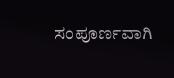ಸಂಪೂರ್ಣವಾಗಿ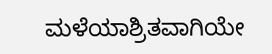ಮಳೆಯಾಶ್ರಿತವಾಗಿಯೇ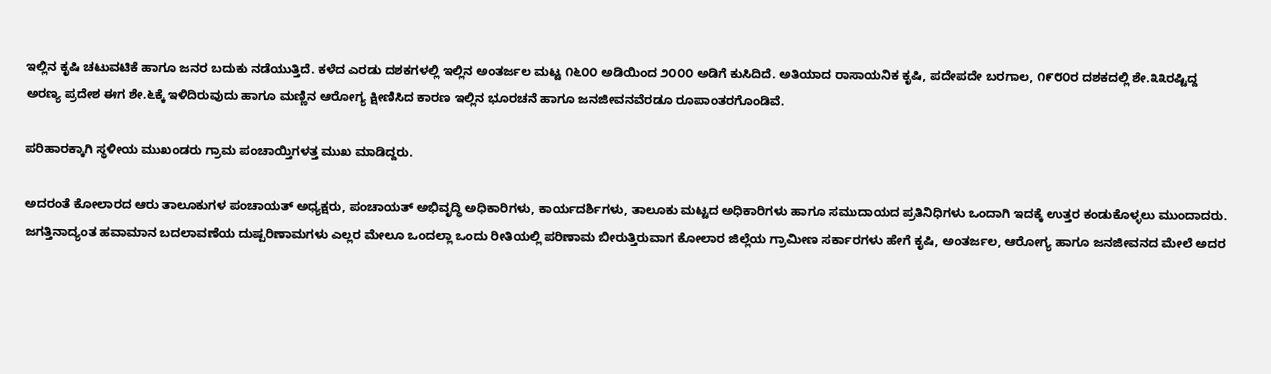ಇಲ್ಲಿನ ಕೃಷಿ ಚಟುವಟಿಕೆ ಹಾಗೂ ಜನರ ಬದುಕು ನಡೆಯುತ್ತಿದೆ. ಕಳೆದ ಎರಡು ದಶಕಗಳಲ್ಲಿ ಇಲ್ಲಿನ ಅಂತರ್ಜಲ ಮಟ್ಟ ೧೬೦೦ ಅಡಿಯಿಂದ ೨೦೦೦ ಅಡಿಗೆ ಕುಸಿದಿದೆ. ಅತಿಯಾದ ರಾಸಾಯನಿಕ ಕೃಷಿ, ಪದೇಪದೇ ಬರಗಾಲ, ೧೯೮೦ರ ದಶಕದಲ್ಲಿ ಶೇ.೩೩ರಷ್ಟಿದ್ದ ಅರಣ್ಯ ಪ್ರದೇಶ ಈಗ ಶೇ.೬ಕ್ಕೆ ಇಳಿದಿರುವುದು ಹಾಗೂ ಮಣ್ಣಿನ ಆರೋಗ್ಯ ಕ್ಷೀಣಿಸಿದ ಕಾರಣ ಇಲ್ಲಿನ ಭೂರಚನೆ ಹಾಗೂ ಜನಜೀವನವೆರಡೂ ರೂಪಾಂತರಗೊಂಡಿವೆ.

ಪರಿಹಾರಕ್ಕಾಗಿ ಸ್ಥಳೀಯ ಮುಖಂಡರು ಗ್ರಾಮ ಪಂಚಾಯ್ತಿಗಳತ್ತ ಮುಖ ಮಾಡಿದ್ದರು.

ಅದರಂತೆ ಕೋಲಾರದ ಆರು ತಾಲೂಕುಗಳ ಪಂಚಾಯತ್ ಅಧ್ಯಕ್ಷರು, ಪಂಚಾಯತ್ ಅಭಿವೃದ್ಧಿ ಅಧಿಕಾರಿಗಳು, ಕಾರ್ಯದರ್ಶಿಗಳು, ತಾಲೂಕು ಮಟ್ಟದ ಅಧಿಕಾರಿಗಳು ಹಾಗೂ ಸಮುದಾಯದ ಪ್ರತಿನಿಧಿಗಳು ಒಂದಾಗಿ ಇದಕ್ಕೆ ಉತ್ತರ ಕಂಡುಕೊಳ್ಳಲು ಮುಂದಾದರು. ಜಗತ್ತಿನಾದ್ಯಂತ ಹವಾಮಾನ ಬದಲಾವಣೆಯ ದುಷ್ಪರಿಣಾಮಗಳು ಎಲ್ಲರ ಮೇಲೂ ಒಂದಲ್ಲಾ ಒಂದು ರೀತಿಯಲ್ಲಿ ಪರಿಣಾಮ ಬೀರುತ್ತಿರುವಾಗ ಕೋಲಾರ ಜಿಲ್ಲೆಯ ಗ್ರಾಮೀಣ ಸರ್ಕಾರಗಳು ಹೇಗೆ ಕೃಷಿ, ಅಂತರ್ಜಲ, ಆರೋಗ್ಯ ಹಾಗೂ ಜನಜೀವನದ ಮೇಲೆ ಅದರ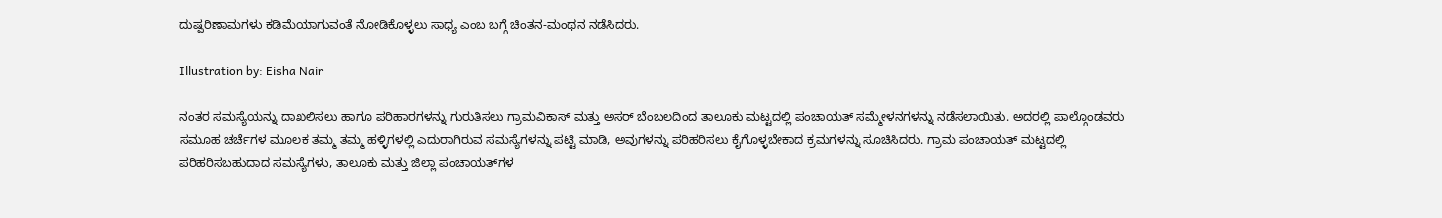ದುಷ್ಪರಿಣಾಮಗಳು ಕಡಿಮೆಯಾಗುವಂತೆ ನೋಡಿಕೊಳ್ಳಲು ಸಾಧ್ಯ ಎಂಬ ಬಗ್ಗೆ ಚಿಂತನ-ಮಂಥನ ನಡೆಸಿದರು.

Illustration by: Eisha Nair

ನಂತರ ಸಮಸ್ಯೆಯನ್ನು ದಾಖಲಿಸಲು ಹಾಗೂ ಪರಿಹಾರಗಳನ್ನು ಗುರುತಿಸಲು ಗ್ರಾಮವಿಕಾಸ್ ಮತ್ತು ಅಸರ್ ಬೆಂಬಲದಿಂದ ತಾಲೂಕು ಮಟ್ಟದಲ್ಲಿ ಪಂಚಾಯತ್ ಸಮ್ಮೇಳನಗಳನ್ನು ನಡೆಸಲಾಯಿತು. ಅದರಲ್ಲಿ ಪಾಲ್ಗೊಂಡವರು ಸಮೂಹ ಚರ್ಚೆಗಳ ಮೂಲಕ ತಮ್ಮ ತಮ್ಮ ಹಳ್ಳಿಗಳಲ್ಲಿ ಎದುರಾಗಿರುವ ಸಮಸ್ಯೆಗಳನ್ನು ಪಟ್ಟಿ ಮಾಡಿ, ಅವುಗಳನ್ನು ಪರಿಹರಿಸಲು ಕೈಗೊಳ್ಳಬೇಕಾದ ಕ್ರಮಗಳನ್ನು ಸೂಚಿಸಿದರು. ಗ್ರಾಮ ಪಂಚಾಯತ್ ಮಟ್ಟದಲ್ಲಿ ಪರಿಹರಿಸಬಹುದಾದ ಸಮಸ್ಯೆಗಳು, ತಾಲೂಕು ಮತ್ತು ಜಿಲ್ಲಾ ಪಂಚಾಯತ್‌ಗಳ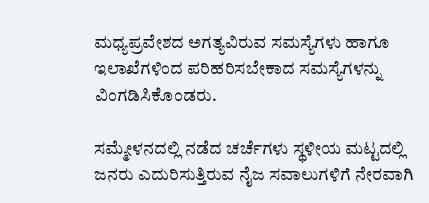ಮಧ್ಯಪ್ರವೇಶದ ಅಗತ್ಯವಿರುವ ಸಮಸ್ಯೆಗಳು ಹಾಗೂ ಇಲಾಖೆಗಳಿಂದ ಪರಿಹರಿಸಬೇಕಾದ ಸಮಸ್ಯೆಗಳನ್ನು ವಿಂಗಡಿಸಿಕೊಂಡರು.

ಸಮ್ಮೇಳನದಲ್ಲಿ ನಡೆದ ಚರ್ಚೆಗಳು ಸ್ಥಳೀಯ ಮಟ್ಟದಲ್ಲಿ ಜನರು ಎದುರಿಸುತ್ತಿರುವ ನೈಜ ಸವಾಲುಗಳಿಗೆ ನೇರವಾಗಿ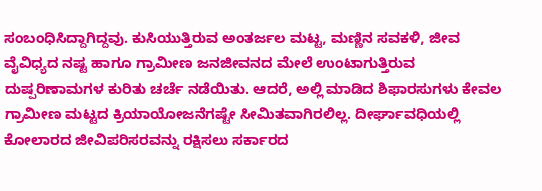ಸಂಬಂಧಿಸಿದ್ದಾಗಿದ್ದವು. ಕುಸಿಯುತ್ತಿರುವ ಅಂತರ್ಜಲ ಮಟ್ಟ, ಮಣ್ಣಿನ ಸವಕಳಿ, ಜೀವ ವೈವಿಧ್ಯದ ನಷ್ಟ ಹಾಗೂ ಗ್ರಾಮೀಣ ಜನಜೀವನದ ಮೇಲೆ ಉಂಟಾಗುತ್ತಿರುವ ದುಷ್ಪರಿಣಾಮಗಳ ಕುರಿತು ಚರ್ಚೆ ನಡೆಯಿತು. ಆದರೆ, ಅಲ್ಲಿ ಮಾಡಿದ ಶಿಫಾರಸುಗಳು ಕೇವಲ ಗ್ರಾಮೀಣ ಮಟ್ಟದ ಕ್ರಿಯಾಯೋಜನೆಗಷ್ಟೇ ಸೀಮಿತವಾಗಿರಲಿಲ್ಲ. ದೀರ್ಘಾವಧಿಯಲ್ಲಿ ಕೋಲಾರದ ಜೀವಿಪರಿಸರವನ್ನು ರಕ್ಷಿಸಲು ಸರ್ಕಾರದ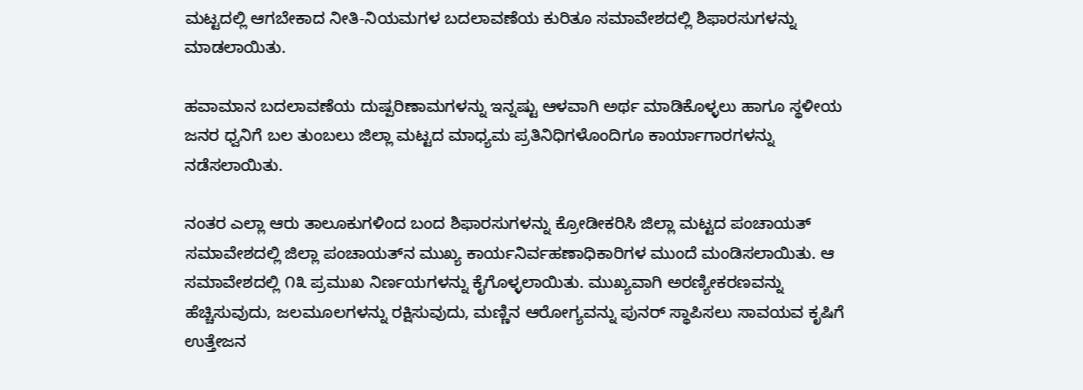ಮಟ್ಟದಲ್ಲಿ ಆಗಬೇಕಾದ ನೀತಿ-ನಿಯಮಗಳ ಬದಲಾವಣೆಯ ಕುರಿತೂ ಸಮಾವೇಶದಲ್ಲಿ ಶಿಫಾರಸುಗಳನ್ನು ಮಾಡಲಾಯಿತು.

ಹವಾಮಾನ ಬದಲಾವಣೆಯ ದುಷ್ಪರಿಣಾಮಗಳನ್ನು ಇನ್ನಷ್ಟು ಆಳವಾಗಿ ಅರ್ಥ ಮಾಡಿಕೊಳ್ಳಲು ಹಾಗೂ ಸ್ಥಳೀಯ ಜನರ ಧ್ವನಿಗೆ ಬಲ ತುಂಬಲು ಜಿಲ್ಲಾ ಮಟ್ಟದ ಮಾಧ್ಯಮ ಪ್ರತಿನಿಧಿಗಳೊಂದಿಗೂ ಕಾರ್ಯಾಗಾರಗಳನ್ನು ನಡೆಸಲಾಯಿತು.

ನಂತರ ಎಲ್ಲಾ ಆರು ತಾಲೂಕುಗಳಿಂದ ಬಂದ ಶಿಫಾರಸುಗಳನ್ನು ಕ್ರೋಡೀಕರಿಸಿ ಜಿಲ್ಲಾ ಮಟ್ಟದ ಪಂಚಾಯತ್ ಸಮಾವೇಶದಲ್ಲಿ ಜಿಲ್ಲಾ ಪಂಚಾಯತ್‌ನ ಮುಖ್ಯ ಕಾರ್ಯನಿರ್ವಹಣಾಧಿಕಾರಿಗಳ ಮುಂದೆ ಮಂಡಿಸಲಾಯಿತು. ಆ ಸಮಾವೇಶದಲ್ಲಿ ೧೩ ಪ್ರಮುಖ ನಿರ್ಣಯಗಳನ್ನು ಕೈಗೊಳ್ಳಲಾಯಿತು. ಮುಖ್ಯವಾಗಿ ಅರಣ್ಯೀಕರಣವನ್ನು ಹೆಚ್ಚಿಸುವುದು, ಜಲಮೂಲಗಳನ್ನು ರಕ್ಷಿಸುವುದು, ಮಣ್ಣಿನ ಆರೋಗ್ಯವನ್ನು ಪುನರ್ ಸ್ಥಾಪಿಸಲು ಸಾವಯವ ಕೃಷಿಗೆ ಉತ್ತೇಜನ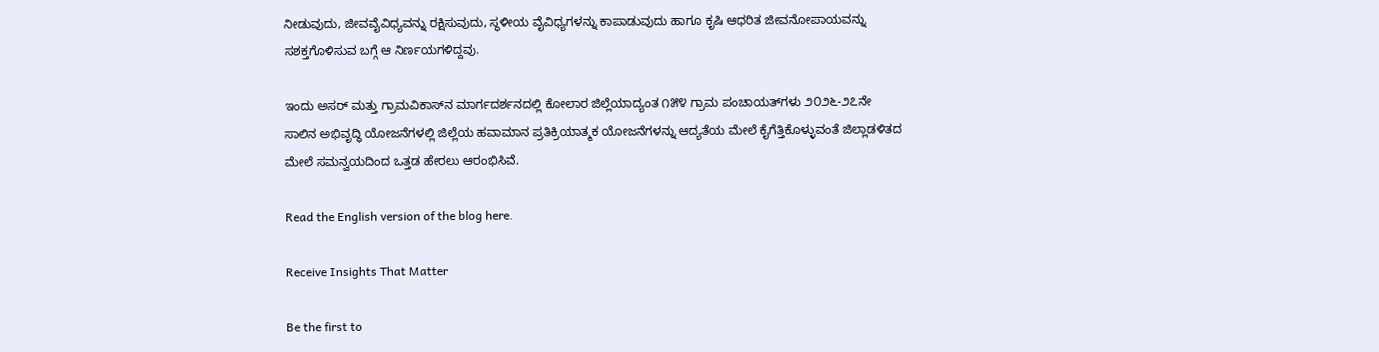ನೀಡುವುದು, ಜೀವವೈವಿಧ್ಯವನ್ನು ರಕ್ಷಿಸುವುದು, ಸ್ಥಳೀಯ ವೈವಿಧ್ಯಗಳನ್ನು ಕಾಪಾಡುವುದು ಹಾಗೂ ಕೃಷಿ ಆಧರಿತ ಜೀವನೋಪಾಯವನ್ನು ಸಶಕ್ತಗೊಳಿಸುವ ಬಗ್ಗೆ ಆ ನಿರ್ಣಯಗಳಿದ್ದವು.

ಇಂದು ಅಸರ್ ಮತ್ತು ಗ್ರಾಮವಿಕಾಸ್‌ನ ಮಾರ್ಗದರ್ಶನದಲ್ಲಿ ಕೋಲಾರ ಜಿಲ್ಲೆಯಾದ್ಯಂತ ೧೫೪ ಗ್ರಾಮ ಪಂಚಾಯತ್‌ಗಳು ೨೦೨೬-೨೭ನೇ ಸಾಲಿನ ಅಭಿವೃದ್ಧಿ ಯೋಜನೆಗಳಲ್ಲಿ ಜಿಲ್ಲೆಯ ಹವಾಮಾನ ಪ್ರತಿಕ್ರಿಯಾತ್ಮಕ ಯೋಜನೆಗಳನ್ನು ಆದ್ಯತೆಯ ಮೇಲೆ ಕೈಗೆತ್ತಿಕೊಳ್ಳುವಂತೆ ಜಿಲ್ಲಾಡಳಿತದ ಮೇಲೆ ಸಮನ್ವಯದಿಂದ ಒತ್ತಡ ಹೇರಲು ಆರಂಭಿಸಿವೆ.

Read the English version of the blog here.

Receive Insights That Matter

Be the first to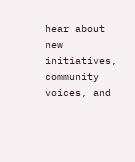hear about new initiatives, community voices, and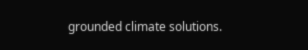grounded climate solutions.